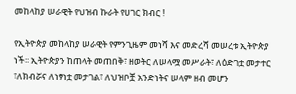መከላከያ ሠራዊት የህዝብ ኩራት የሀገር ክብር !

የኢትዮጵያ መከላከያ ሠራዊት የምንጊዜም መነሻ እና መድረሻ መሠረቱ ኢትዮጵያ ነች፡፡ ኢትዮጵያን ከጠላት መጠበቅ፣ ዘወትር ለሠላሟ መሥራት፣ ለዕድገቷ መታተር ፣ለክብሯና ለነፃነቷ መታገል፣ ለህዝቦቿ አንድነትና ሠላም ዘብ መሆን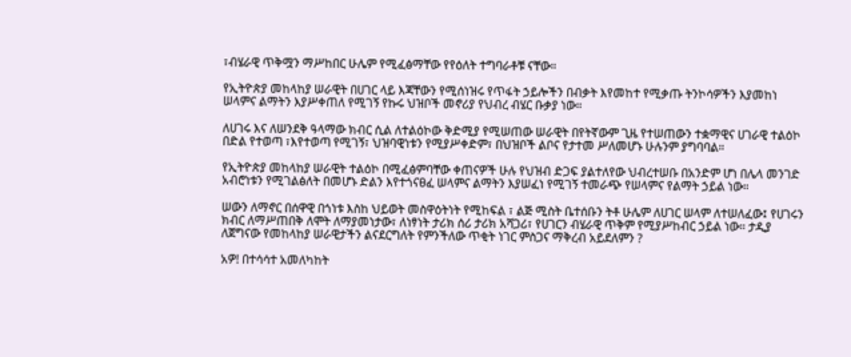፣ብሄራዊ ጥቅሟን ማሥከበር ሁሌም የሚፈፅማቸው የየዕለት ተግባራቶቹ ናቸው።

የኢትዮጵያ መከላከያ ሠራዊት በሀገር ላይ እጃቸውን የሚሰነዝሩ የጥፋት ኃይሎችን በብቃት እየመከተ የሚቃጡ ትንኮሳዎችን እያመከነ ሠላምና ልማትን እያሥቀጠለ የሚገኝ የኩሩ ህዝቦች መኖሪያ የህብረ ብሄር ቡቃያ ነው።

ለሀገሩ እና ለሠንደቅ ዓላማው ክብር ሲል ለተልዕኮው ቅድሚያ የሚሠጠው ሠራዊት በየትኛውም ጊዜ የተሠጠውን ተቋማዊና ሀገራዊ ተልዕኮ በድል የተወጣ ፣እየተወጣ የሚገኝ፣ ህዝባዊነቱን የሚያሥቀድም፣ በህዝቦች ልቦና የታተመ ሥለመሆኑ ሁሉንም ያግባባል።

የኢትዮጵያ መከላከያ ሠራዊት ተልዕኮ በሚፈፅምባቸው ቀጠናዎች ሁሉ የህዝብ ድጋፍ ያልተለየው ህብረተሠቡ በአንድም ሆነ በሌላ መንገድ አብሮነቱን የሚገልፅለት በመሆኑ ድልን እየተጎናፀፈ ሠላምና ልማትን እያሠፈነ የሚገኝ ተመራጭ የሠላምና የልማት ኃይል ነው።

ሠውን ለማኖር በሰዋዊ በጎነቱ እስከ ህይወት መስዋዕትነት የሚከፍል ፣ ልጅ ሚስት ቤተሰቡን ትቶ ሁሌም ለሀገር ሠላም ለተሠለፈው፤ የሀገሩን ክብር ለማሥጠበቅ ለሞት ለማያመነታው፣ ለነፃነት ታሪክ ሰሪ ታሪክ አሻጋሪ፣ የሀገርን ብሄራዊ ጥቅም የሚያሥከብር ኃይል ነው። ታዲያ ለጀግናው የመከላከያ ሠራዊታችን ልናደርግለት የምንችለው ጥቂት ነገር ምስጋና ማቅረብ አይደለምን ?

አዎ! በተሳሳተ አመለካከት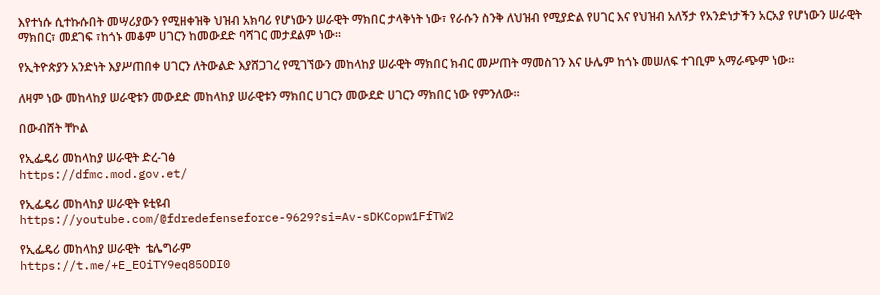እየተነሱ ሲተኩሱበት መሣሪያውን የሚዘቀዝቅ ህዝብ አክባሪ የሆነውን ሠራዊት ማክበር ታላቅነት ነው፣ የራሱን ስንቅ ለህዝብ የሚያድል የሀገር እና የህዝብ አለኝታ የአንድነታችን አርአያ የሆነውን ሠራዊት ማክበር፣ መደገፍ ፣ከጎኑ መቆም ሀገርን ከመውደድ ባሻገር መታደልም ነው።

የኢትዮጵያን አንድነት እያሥጠበቀ ሀገርን ለትውልድ እያሸጋገረ የሚገኘውን መከላከያ ሠራዊት ማክበር ክብር መሥጠት ማመስገን እና ሁሌም ከጎኑ መሠለፍ ተገቢም አማራጭም ነው።

ለዛም ነው መከላከያ ሠራዊቱን መውደድ መከላከያ ሠራዊቱን ማክበር ሀገርን መውደድ ሀገርን ማክበር ነው የምንለው።

በውብሸት ቸኮል

የኢፌዴሪ መከላከያ ሠራዊት ድረ-ገፅ
https://dfmc.mod.gov.et/

የኢፌዴሪ መከላከያ ሠራዊት ዩቲዩብ
https://youtube.com/@fdredefenseforce-9629?si=Av-sDKCopw1FfTW2

የኢፌዴሪ መከላከያ ሠራዊት  ቴሌግራም
https://t.me/+E_EOiTY9eq85ODI0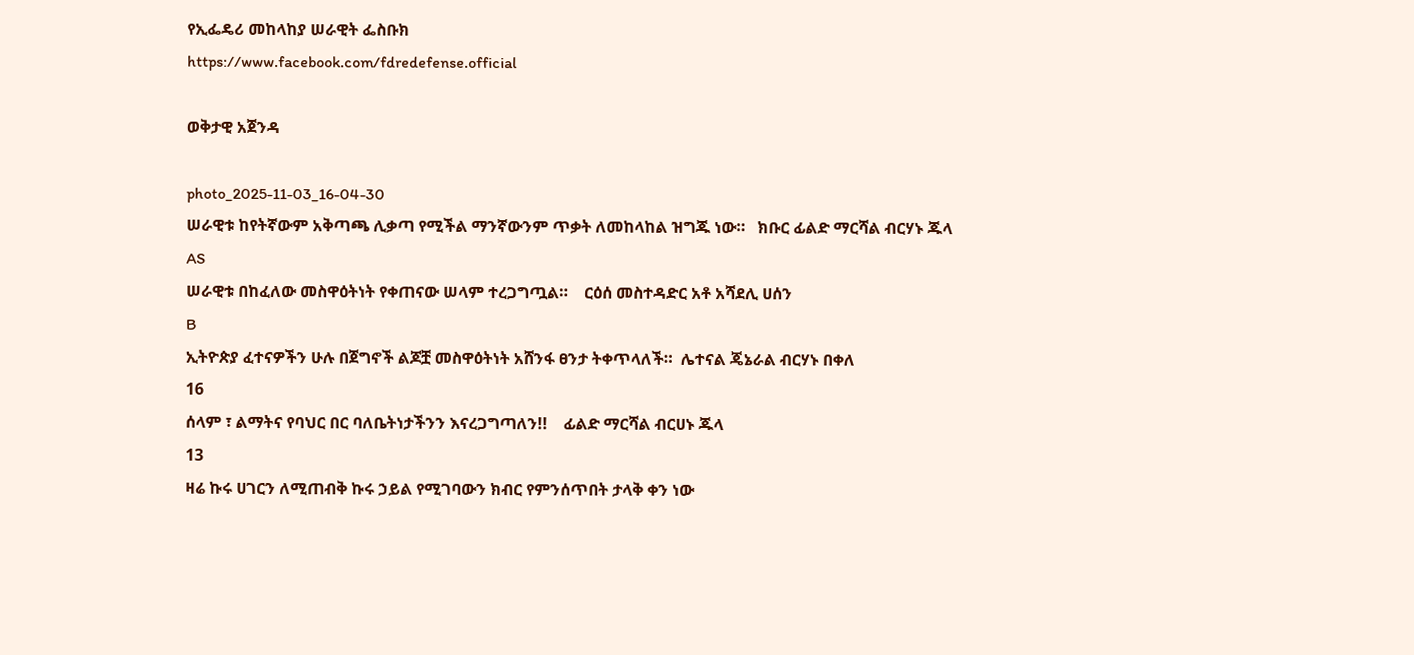የኢፌዴሪ መከላከያ ሠራዊት ፌስቡክ
https://www.facebook.com/fdredefense.official

ወቅታዊ አጀንዳ

photo_2025-11-03_16-04-30
ሠራዊቱ ከየትኛውም አቅጣጫ ሊቃጣ የሚችል ማንኛውንም ጥቃት ለመከላከል ዝግጁ ነው።   ክቡር ፊልድ ማርሻል ብርሃኑ ጁላ
AS
ሠራዊቱ በከፈለው መስዋዕትነት የቀጠናው ሠላም ተረጋግጧል።    ርዕሰ መስተዳድር አቶ አሻደሊ ሀሰን
B
ኢትዮጵያ ፈተናዎችን ሁሉ በጀግኖች ልጆቿ መስዋዕትነት አሸንፋ ፀንታ ትቀጥላለች።  ሌተናል ጄኔራል ብርሃኑ በቀለ
16
ሰላም ፣ ልማትና የባህር በር ባለቤትነታችንን እናረጋግጣለን!!    ፊልድ ማርሻል ብርሀኑ ጁላ
13
ዛሬ ኩሩ ሀገርን ለሚጠብቅ ኩሩ ኃይል የሚገባውን ክብር የምንሰጥበት ታላቅ ቀን ነው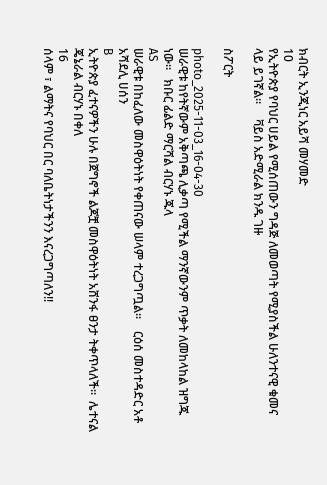ክብርት ኢንጂነር አይሻ መሃመድ
10
የኢትዮጵያ የባህር ሀይል የሚሰጠውን ግዳጅ ለመወጣት የሚያስችል ሁለንተናዊ ቁመና ላይ ይገኛል።     ቫይስ አድሚራል ክንዱ ገዙ

ስፖርት

photo_2025-11-03_16-04-30
ሠራዊቱ ከየትኛውም አቅጣጫ ሊቃጣ የሚችል ማንኛውንም ጥቃት ለመከላከል ዝግጁ ነው።   ክቡር ፊልድ ማርሻል ብርሃኑ ጁላ
AS
ሠራዊቱ በከፈለው መስዋዕትነት የቀጠናው ሠላም ተረጋግጧል።    ርዕሰ መስተዳድር አቶ አሻደሊ ሀሰን
B
ኢትዮጵያ ፈተናዎችን ሁሉ በጀግኖች ልጆቿ መስዋዕትነት አሸንፋ ፀንታ ትቀጥላለች።  ሌተናል ጄኔራል ብርሃኑ በቀለ
16
ሰላም ፣ ልማትና የባህር በር ባለቤትነታችንን እናረጋግጣለን!!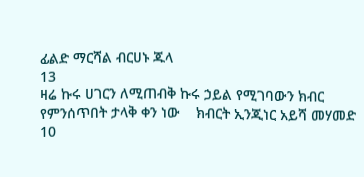ፊልድ ማርሻል ብርሀኑ ጁላ
13
ዛሬ ኩሩ ሀገርን ለሚጠብቅ ኩሩ ኃይል የሚገባውን ክብር የምንሰጥበት ታላቅ ቀን ነው    ክብርት ኢንጂነር አይሻ መሃመድ
10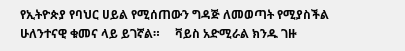የኢትዮጵያ የባህር ሀይል የሚሰጠውን ግዳጅ ለመወጣት የሚያስችል ሁለንተናዊ ቁመና ላይ ይገኛል።     ቫይስ አድሚራል ክንዱ ገዙ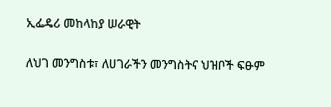ኢፌዴሪ መከላከያ ሠራዊት

ለህገ መንግስቱ፣ ለሀገራችን መንግስትና ህዝቦች ፍፁም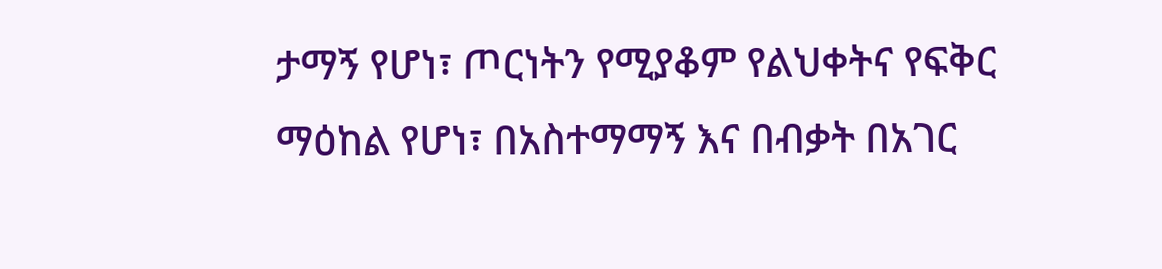ታማኝ የሆነ፣ ጦርነትን የሚያቆም የልህቀትና የፍቅር ማዕከል የሆነ፣ በአስተማማኝ እና በብቃት በአገር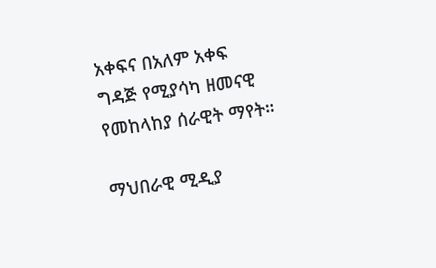አቀፍና በአለም አቀፍ ግዳጅ የሚያሳካ ዘመናዊ የመከላከያ ሰራዊት ማየት።

ማህበራዊ ሚዲያ